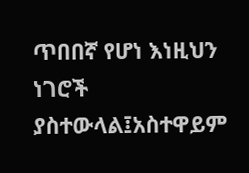ጥበበኛ የሆነ እነዚህን ነገሮች ያስተውላል፤አስተዋይም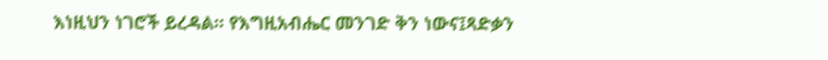እነዚህን ነገሮች ይረዳል። የእግዚአብሔር መንገድ ቅን ነውና፤ጻድቃን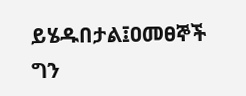ይሄዱበታል፤ዐመፀኞች ግን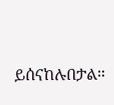ይሰናከሉበታል።